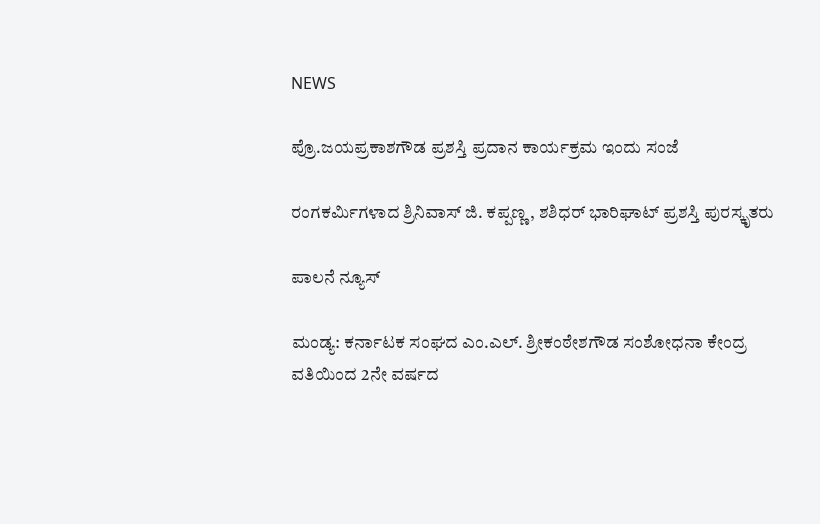NEWS

ಪ್ರೊ.ಜಯಪ್ರಕಾಶಗೌಡ ಪ್ರಶಸ್ತಿ ಪ್ರದಾನ ಕಾರ್ಯಕ್ರಮ ಇಂದು ಸಂಜೆ

ರಂಗಕರ್ಮಿಗಳಾದ ಶ್ರಿನಿವಾಸ್ ಜಿ. ಕಪ್ಪಣ್ಣ, ಶಶಿಧರ್ ಭಾರಿಘಾಟ್ ಪ್ರಶಸ್ತಿ ಪುರಸ್ಕೃತರು

ಪಾಲನೆ ನ್ಯೂಸ್

ಮಂಡ್ಯ: ಕರ್ನಾಟಕ ಸಂಘದ ಎಂ.ಎಲ್. ಶ್ರೀಕಂಠೇಶಗೌಡ ಸಂಶೋಧನಾ ಕೇಂದ್ರ ವತಿಯಿಂದ 2ನೇ ವರ್ಷದ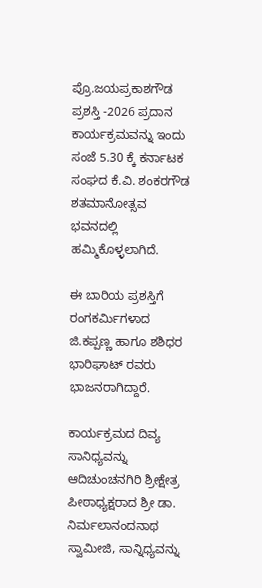ಪ್ರೊ.ಜಯಪ್ರಕಾಶಗೌಡ ಪ್ರಶಸ್ತಿ -2026 ಪ್ರದಾನ ಕಾರ್ಯಕ್ರಮವನ್ನು ಇಂದು ಸಂಜೆ 5.30 ಕ್ಕೆ ಕರ್ನಾಟಕ ಸಂಘದ ಕೆ.ವಿ. ಶಂಕರಗೌಡ ಶತಮಾನೋತ್ಸವ ಭವನದಲ್ಲಿ ಹಮ್ಮಿಕೊಳ್ಳಲಾಗಿದೆ.

ಈ ಬಾರಿಯ ಪ್ರಶಸ್ತಿಗೆ ರಂಗಕರ್ಮಿಗಳಾದ ಜಿ.ಕಪ್ಪಣ್ಣ ಹಾಗೂ ಶಶಿಧರ ಭಾರಿಘಾಟ್‌ ರವರು ಭಾಜನರಾಗಿದ್ದಾರೆ.

ಕಾರ್ಯಕ್ರಮದ ದಿವ್ಯ ಸಾನಿಧ್ಯವನ್ನು ಆದಿಚುಂಚನಗಿರಿ ಶ್ರೀಕ್ಷೇತ್ರ ಪೀಠಾಧ್ಯಕ್ಷರಾದ ಶ್ರೀ ಡಾ. ನಿರ್ಮಲಾನಂದನಾಥ ಸ್ವಾಮೀಜಿ, ಸಾನ್ನಿಧ್ಯವನ್ನು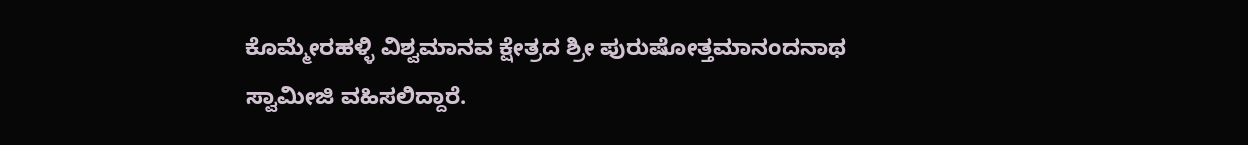ಕೊಮ್ಮೇರಹಳ್ಳಿ ವಿಶ್ವಮಾನವ ಕ್ಷೇತ್ರದ ಶ್ರೀ ಪುರುಷೋತ್ತಮಾನಂದನಾಥ ಸ್ವಾಮೀಜಿ ವಹಿಸಲಿದ್ದಾರೆ.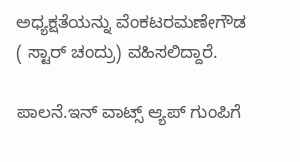ಅಧ್ಯಕ್ಷತೆಯನ್ನು ವೆಂಕಟರಮಣೇಗೌಡ ( ಸ್ಟಾರ್‌ ಚಂದ್ರು) ವಹಿಸಲಿದ್ದಾರೆ.

ಪಾಲನೆ.ಇನ್ ವಾಟ್ಸ್ ಆ್ಯಪ್ ಗುಂಪಿಗೆ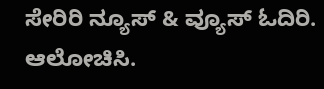ಸೇರಿರಿ ನ್ಯೂಸ್ & ವ್ಯೂಸ್ ಓದಿರಿ. ಆಲೋಚಿಸಿ.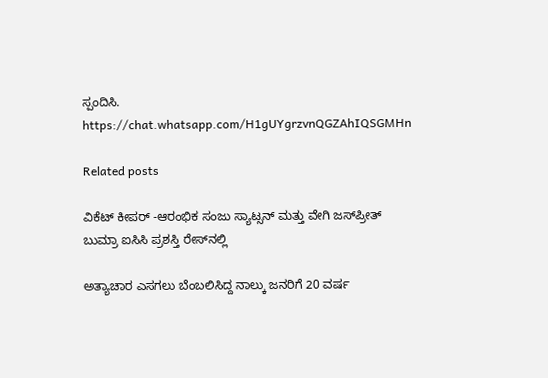ಸ್ಪಂದಿಸಿ.
https://chat.whatsapp.com/H1gUYgrzvnQGZAhIQSGMHn

Related posts

ವಿಕೆಟ್ ಕೀಪರ್ -ಆರಂಭಿಕ ಸಂಜು ಸ್ಯಾಟ್ಸನ್ ಮತ್ತು ವೇಗಿ ಜಸ್‌ಪ್ರೀತ್ ಬುಮ್ರಾ ಐಸಿಸಿ ಪ್ರಶಸ್ತಿ ರೇಸ್‌ನಲ್ಲಿ

ಅತ್ಯಾಚಾರ ಎಸಗಲು ಬೆಂಬಲಿಸಿದ್ದ ನಾಲ್ಕು ಜನರಿಗೆ 20 ವರ್ಷ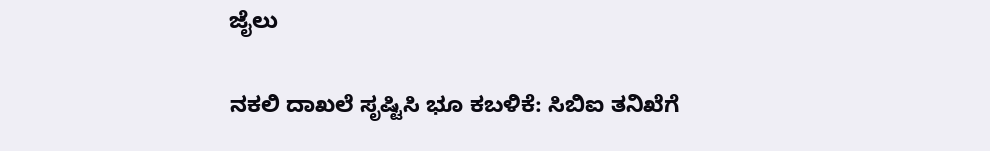ಜೈಲು

ನಕಲಿ ದಾಖಲೆ ಸೃಷ್ಟಿಸಿ ಭೂ ಕಬಳಿಕೆ: ಸಿಬಿಐ ತನಿಖೆಗೆ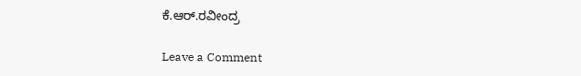ಕೆ.ಆರ್.ರವೀಂದ್ರ

Leave a Comment